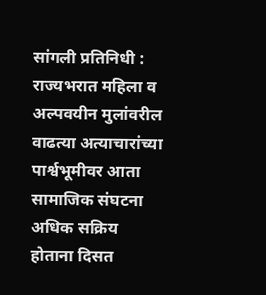सांगली प्रतिनिधी : राज्यभरात महिला व अल्पवयीन मुलांवरील वाढत्या अत्याचारांच्या पार्श्वभूमीवर आता सामाजिक संघटना अधिक सक्रिय होताना दिसत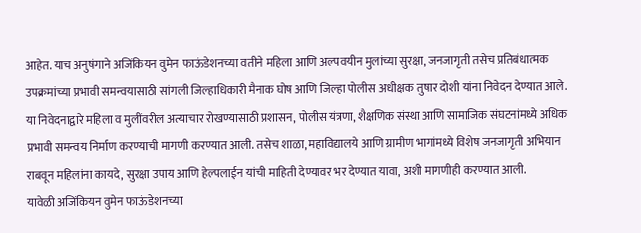आहेत. याच अनुषंगाने अजिंकियन वुमेन फाऊंडेशनच्या वतीने महिला आणि अल्पवयीन मुलांच्या सुरक्षा, जनजागृती तसेच प्रतिबंधात्मक उपक्रमांच्या प्रभावी समन्वयासाठी सांगली जिल्हाधिकारी मैनाक घोष आणि जिल्हा पोलीस अधीक्षक तुषार दोशी यांना निवेदन देण्यात आले.
या निवेदनाद्वारे महिला व मुलींवरील अत्याचार रोखण्यासाठी प्रशासन, पोलीस यंत्रणा, शैक्षणिक संस्था आणि सामाजिक संघटनांमध्ये अधिक प्रभावी समन्वय निर्माण करण्याची मागणी करण्यात आली. तसेच शाळा, महाविद्यालये आणि ग्रामीण भागांमध्ये विशेष जनजागृती अभियान राबवून महिलांना कायदे, सुरक्षा उपाय आणि हेल्पलाईन यांची माहिती देण्यावर भर देण्यात यावा, अशी मागणीही करण्यात आली.
यावेळी अजिंकियन वुमेन फाऊंडेशनच्या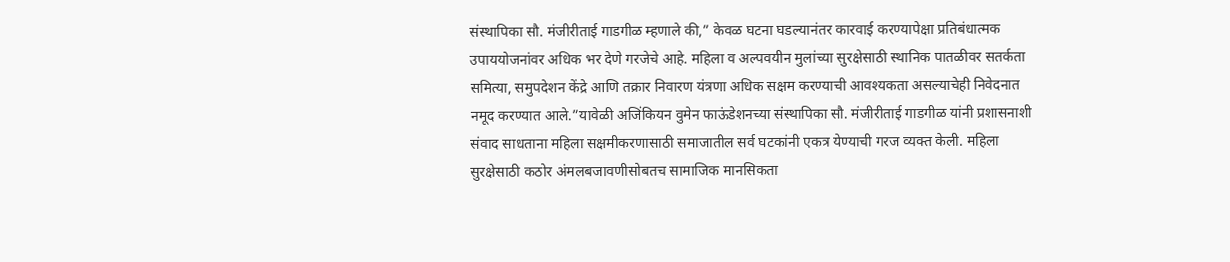संस्थापिका सौ. मंजीरीताई गाडगीळ म्हणाले की,” केवळ घटना घडल्यानंतर कारवाई करण्यापेक्षा प्रतिबंधात्मक उपाययोजनांवर अधिक भर देणे गरजेचे आहे. महिला व अल्पवयीन मुलांच्या सुरक्षेसाठी स्थानिक पातळीवर सतर्कता समित्या, समुपदेशन केंद्रे आणि तक्रार निवारण यंत्रणा अधिक सक्षम करण्याची आवश्यकता असल्याचेही निवेदनात नमूद करण्यात आले.”यावेळी अजिंकियन वुमेन फाऊंडेशनच्या संस्थापिका सौ. मंजीरीताई गाडगीळ यांनी प्रशासनाशी संवाद साधताना महिला सक्षमीकरणासाठी समाजातील सर्व घटकांनी एकत्र येण्याची गरज व्यक्त केली. महिला सुरक्षेसाठी कठोर अंमलबजावणीसोबतच सामाजिक मानसिकता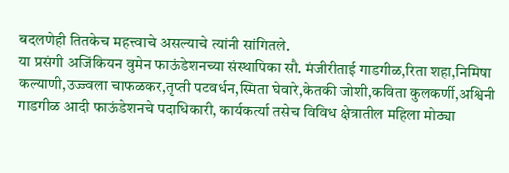बदलणेही तितकेच महत्त्वाचे असल्याचे त्यांनी सांगितले.
या प्रसंगी अजिंकियन वुमेन फाऊंडेशनच्या संस्थापिका सौ. मंजीरीताई गाडगीळ,रिता शहा,निमिषा कल्याणी,उज्ज्वला चाफळकर,तृप्ती पटवर्धन,स्मिता घेवारे,केतकी जोशी,कविता कुलकर्णी,अश्विनी गाडगीळ आदी फाऊंडेशनचे पदाधिकारी, कार्यकर्त्या तसेच विविध क्षेत्रातील महिला मोठ्या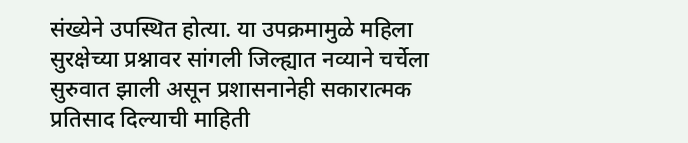संख्येने उपस्थित होत्या. या उपक्रमामुळे महिला सुरक्षेच्या प्रश्नावर सांगली जिल्ह्यात नव्याने चर्चेला सुरुवात झाली असून प्रशासनानेही सकारात्मक प्रतिसाद दिल्याची माहिती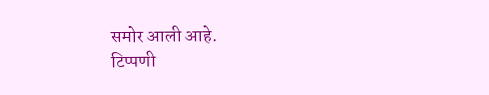समोर आली आहे.
टिप्पणी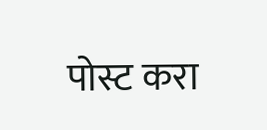पोस्ट करा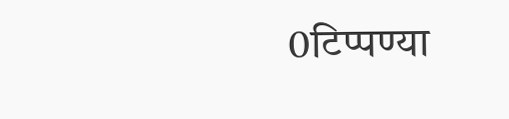0टिप्पण्या